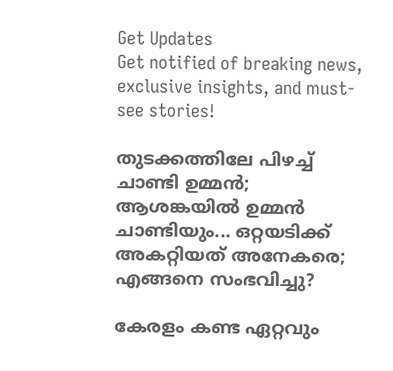Get Updates
Get notified of breaking news, exclusive insights, and must-see stories!

തുടക്കത്തിലേ പിഴച്ച് ചാണ്ടി ഉമ്മൻ; ആശങ്കയിൽ ഉമ്മൻ ചാണ്ടിയും... ഒറ്റയടിക്ക് അകറ്റിയത് അനേകരെ; എങ്ങനെ സംഭവിച്ചു?

കേരളം കണ്ട ഏറ്റവും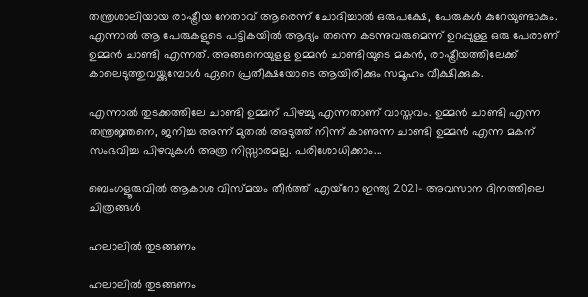തന്ത്രശാലിയായ രാഷ്ട്രീയ നേതാവ് ആരെന്ന് ചോദിച്ചാല്‍ ഒരുപക്ഷേ, പേരുകള്‍ കുറേയുണ്ടാകും. എന്നാല്‍ ആ പേരുകളുടെ പട്ടികയില്‍ ആദ്യം തന്നെ കടന്നുവരുമെന്ന് ഉറപ്പുള്ള ഒരു പേരാണ് ഉമ്മന്‍ ചാണ്ടി എന്നത്. അങ്ങനെയുളള ഉമ്മന്‍ ചാണ്ടിയുടെ മകന്‍, രാഷ്ട്രീയത്തിലേക്ക് കാലെടുത്തുവയ്ക്കുമ്പോള്‍ ഏറെ പ്രതീക്ഷയോടെ ആയിരിക്കും സമൂഹം വീക്ഷിക്കുക.

എന്നാല്‍ തുടക്കത്തിലേ ചാണ്ടി ഉമ്മന് പിഴച്ചു എന്നതാണ് വാസ്തവം. ഉമ്മന്‍ ചാണ്ടി എന്ന തന്ത്രജ്ഞനെ, ജനിച്ച അന്ന് മുതല്‍ അടുത്ത് നിന്ന് കാണുന്ന ചാണ്ടി ഉമ്മന്‍ എന്ന മകന് സംഭവിച്ച പിഴവുകള്‍ അത്ര നിസ്സാരമല്ല. പരിശോധിക്കാം...

ബെംഗളൂരുവില്‍ ആകാശ വിസ്മയം തീര്‍ത്ത് എയ്‌റോ ഇന്ത്യ 2021- അവസാന ദിനത്തിലെ ചിത്രങ്ങള്‍

ഹലാലില്‍ തുടങ്ങണം

ഹലാലില്‍ തുടങ്ങണം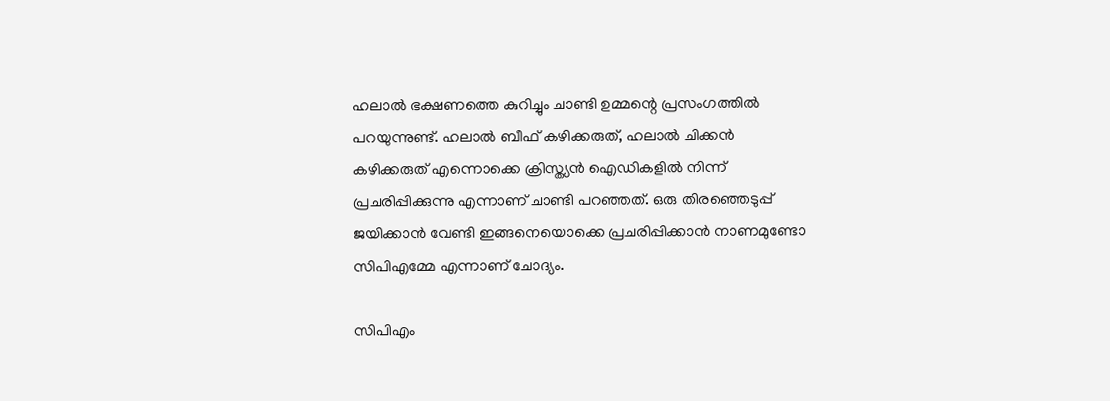ഹലാല്‍ ഭക്ഷണത്തെ കുറിച്ചും ചാണ്ടി ഉമ്മന്റെ പ്രസംഗത്തില്‍ പറയുന്നുണ്ട്. ഹലാല്‍ ബീഫ് കഴിക്കരുത്, ഹലാല്‍ ചിക്കന്‍ കഴിക്കരുത് എന്നൊക്കെ ക്രിസ്ത്യന്‍ ഐഡികളില്‍ നിന്ന് പ്രചരിപ്പിക്കുന്നു എന്നാണ് ചാണ്ടി പറഞ്ഞത്. ഒരു തിരഞ്ഞെടുപ്പ് ജയിക്കാന്‍ വേണ്ടി ഇങ്ങനെയൊക്കെ പ്രചരിപ്പിക്കാന്‍ നാണമുണ്ടോ സിപിഎമ്മേ എന്നാണ് ചോദ്യം.

സിപിഎം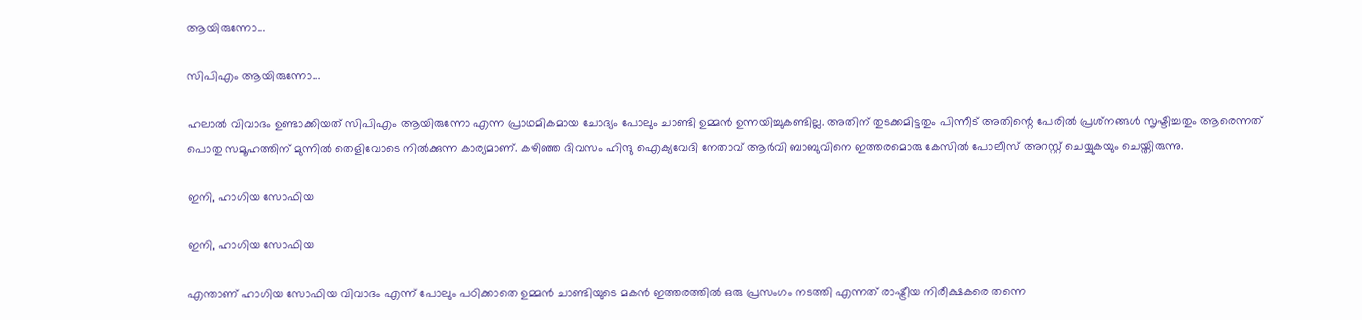ആയിരുന്നോ...

സിപിഎം ആയിരുന്നോ...

ഹലാല്‍ വിവാദം ഉണ്ടാക്കിയത് സിപിഎം ആയിരുന്നോ എന്ന പ്രാഥമികമായ ചോദ്യം പോലും ചാണ്ടി ഉമ്മന്‍ ഉന്നയിച്ചുകണ്ടില്ല. അതിന് തുടക്കമിട്ടതും പിന്നീട് അതിന്റെ പേരില്‍ പ്രശ്‌നങ്ങള്‍ സൃഷ്ടിച്ചതും ആരെന്നത് പൊതു സമൂഹത്തിന് മുന്നില്‍ തെളിവോടെ നില്‍ക്കുന്ന കാര്യമാണ്. കഴിഞ്ഞ ദിവസം ഹിന്ദു ഐക്യവേദി നേതാവ് ആര്‍വി ബാബുവിനെ ഇത്തരമൊരു കേസില്‍ പോലീസ് അറസ്റ്റ് ചെയ്യുകയും ചെയ്തിരുന്നു.

ഇനി, ഹാഗിയ സോഫിയ

ഇനി, ഹാഗിയ സോഫിയ

എന്താണ് ഹാഗിയ സോഫിയ വിവാദം എന്ന് പോലും പഠിക്കാതെ ഉമ്മന്‍ ചാണ്ടിയുടെ മകന്‍ ഇത്തരത്തില്‍ ഒരു പ്രസംഗം നടത്തി എന്നത് രാഷ്ട്രീയ നിരീക്ഷകരെ തന്നെ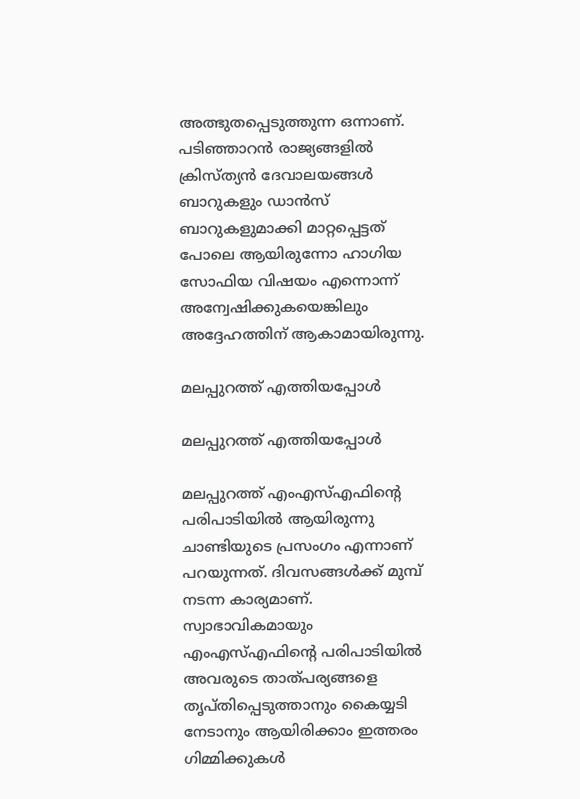അത്ഭുതപ്പെടുത്തുന്ന ഒന്നാണ്. പടിഞ്ഞാറന്‍ രാജ്യങ്ങളില്‍ ക്രിസ്ത്യന്‍ ദേവാലയങ്ങള്‍ ബാറുകളും ഡാന്‍സ് ബാറുകളുമാക്കി മാറ്റപ്പെട്ടത് പോലെ ആയിരുന്നോ ഹാഗിയ സോഫിയ വിഷയം എന്നൊന്ന് അന്വേഷിക്കുകയെങ്കിലും അദ്ദേഹത്തിന് ആകാമായിരുന്നു.

മലപ്പുറത്ത് എത്തിയപ്പോള്‍

മലപ്പുറത്ത് എത്തിയപ്പോള്‍

മലപ്പുറത്ത് എംഎസ്എഫിന്റെ പരിപാടിയില്‍ ആയിരുന്നു ചാണ്ടിയുടെ പ്രസംഗം എന്നാണ് പറയുന്നത്. ദിവസങ്ങള്‍ക്ക് മുമ്പ് നടന്ന കാര്യമാണ്. സ്വാഭാവികമായും എംഎസ്എഫിന്റെ പരിപാടിയില്‍ അവരുടെ താത്പര്യങ്ങളെ തൃപ്തിപ്പെടുത്താനും കൈയ്യടി നേടാനും ആയിരിക്കാം ഇത്തരം ഗിമ്മിക്കുകള്‍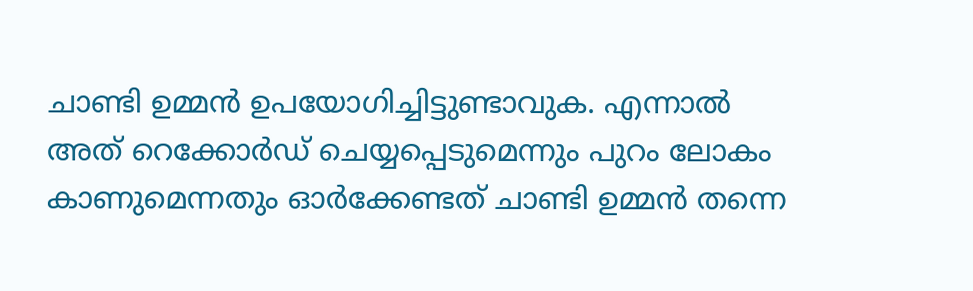ചാണ്ടി ഉമ്മന്‍ ഉപയോഗിച്ചിട്ടുണ്ടാവുക. എന്നാല്‍ അത് റെക്കോര്‍ഡ് ചെയ്യപ്പെടുമെന്നും പുറം ലോകം കാണുമെന്നതും ഓര്‍ക്കേണ്ടത് ചാണ്ടി ഉമ്മന്‍ തന്നെ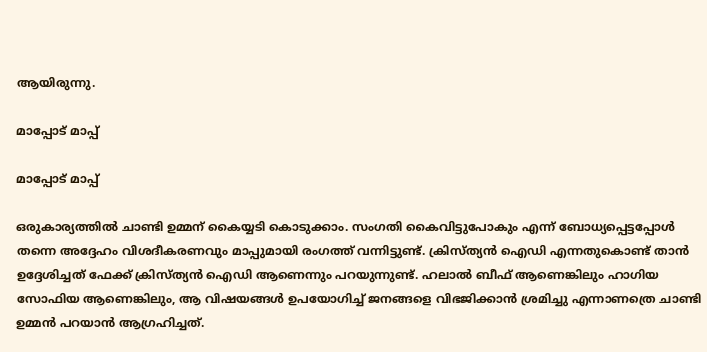ആയിരുന്നു.

മാപ്പോട് മാപ്പ്

മാപ്പോട് മാപ്പ്

ഒരുകാര്യത്തില്‍ ചാണ്ടി ഉമ്മന് കൈയ്യടി കൊടുക്കാം. സംഗതി കൈവിട്ടുപോകും എന്ന് ബോധ്യപ്പെട്ടപ്പോള്‍ തന്നെ അദ്ദേഹം വിശദീകരണവും മാപ്പുമായി രംഗത്ത് വന്നിട്ടുണ്ട്. ക്രിസ്ത്യന്‍ ഐഡി എന്നതുകൊണ്ട് താന്‍ ഉദ്ദേശിച്ചത് ഫേക്ക് ക്രിസ്ത്യന്‍ ഐഡി ആണെന്നും പറയുന്നുണ്ട്. ഹലാല്‍ ബീഫ് ആണെങ്കിലും ഹാഗിയ സോഫിയ ആണെങ്കിലും, ആ വിഷയങ്ങള്‍ ഉപയോഗിച്ച് ജനങ്ങളെ വിഭജിക്കാന്‍ ശ്രമിച്ചു എന്നാണത്രെ ചാണ്ടി ഉമ്മന്‍ പറയാന്‍ ആഗ്രഹിച്ചത്.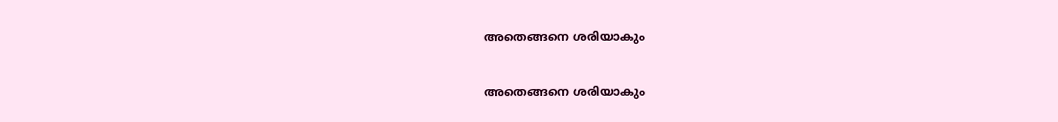അതെങ്ങനെ ശരിയാകും

അതെങ്ങനെ ശരിയാകും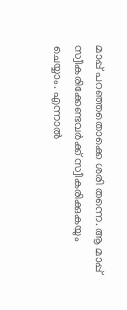മാപ്പ് പറഞ്ഞതൊക്കെ ശരി തന്നെ. ആ മാപ്പ് സ്വീകരിക്കേണ്ടവര്‍ക്ക് സ്വീകരിക്കുകയും ചെയ്യാം. എന്നാല്‍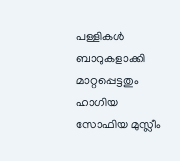പള്ളികള്‍ ബാറുകളാക്കി മാറ്റപ്പെട്ടതും ഹാഗിയ സോഫിയ മുസ്ലീം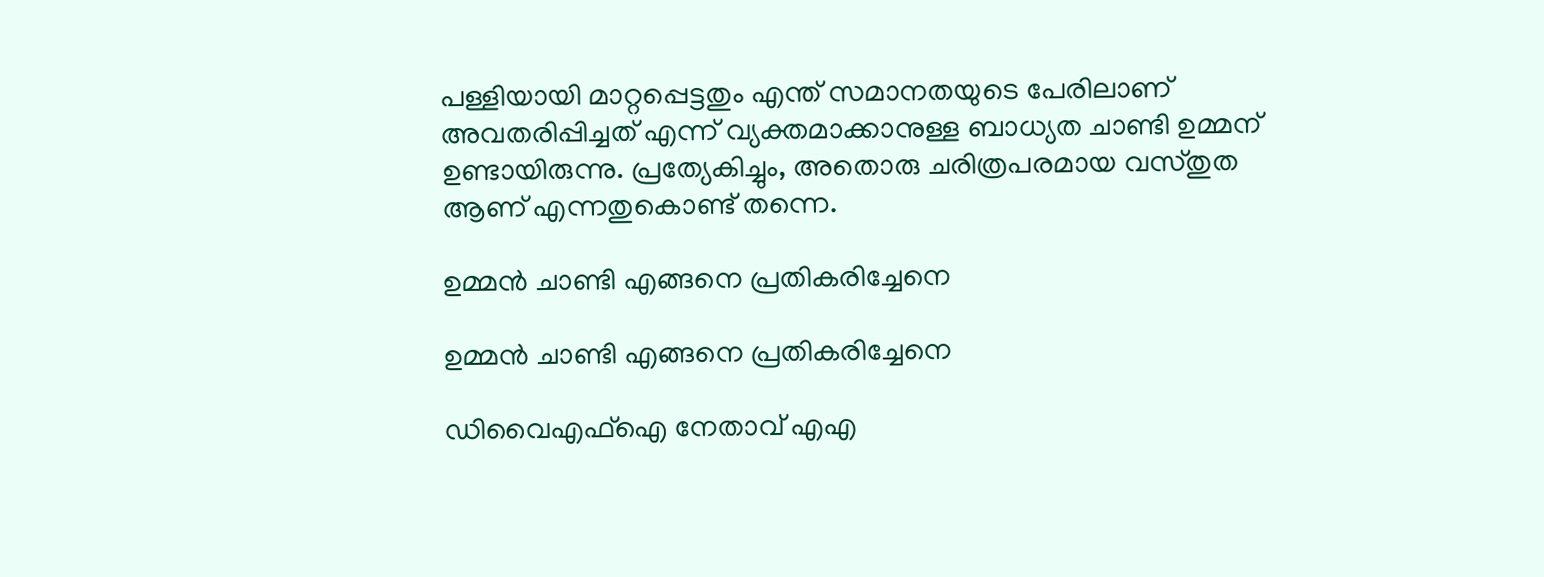പള്ളിയായി മാറ്റപ്പെട്ടതും എന്ത് സമാനതയുടെ പേരിലാണ് അവതരിപ്പിച്ചത് എന്ന് വ്യക്തമാക്കാനുള്ള ബാധ്യത ചാണ്ടി ഉമ്മന് ഉണ്ടായിരുന്നു. പ്രത്യേകിച്ചും, അതൊരു ചരിത്രപരമായ വസ്തുത ആണ് എന്നതുകൊണ്ട് തന്നെ.

ഉമ്മന്‍ ചാണ്ടി എങ്ങനെ പ്രതികരിച്ചേനെ

ഉമ്മന്‍ ചാണ്ടി എങ്ങനെ പ്രതികരിച്ചേനെ

ഡിവൈഎഫ്‌ഐ നേതാവ് എഎ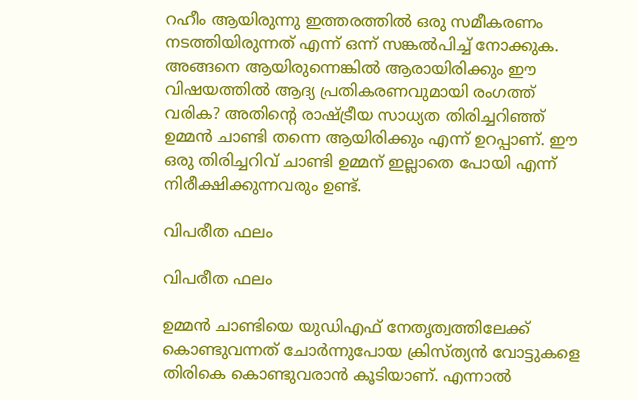റഹീം ആയിരുന്നു ഇത്തരത്തില്‍ ഒരു സമീകരണം നടത്തിയിരുന്നത് എന്ന് ഒന്ന് സങ്കല്‍പിച്ച് നോക്കുക. അങ്ങനെ ആയിരുന്നെങ്കില്‍ ആരായിരിക്കും ഈ വിഷയത്തില്‍ ആദ്യ പ്രതികരണവുമായി രംഗത്ത് വരിക? അതിന്റെ രാഷ്ട്രീയ സാധ്യത തിരിച്ചറിഞ്ഞ് ഉമ്മന്‍ ചാണ്ടി തന്നെ ആയിരിക്കും എന്ന് ഉറപ്പാണ്. ഈ ഒരു തിരിച്ചറിവ് ചാണ്ടി ഉമ്മന് ഇല്ലാതെ പോയി എന്ന് നിരീക്ഷിക്കുന്നവരും ഉണ്ട്.

വിപരീത ഫലം

വിപരീത ഫലം

ഉമ്മന്‍ ചാണ്ടിയെ യുഡിഎഫ് നേതൃത്വത്തിലേക്ക് കൊണ്ടുവന്നത് ചോര്‍ന്നുപോയ ക്രിസ്ത്യന്‍ വോട്ടുകളെ തിരികെ കൊണ്ടുവരാന്‍ കൂടിയാണ്. എന്നാല്‍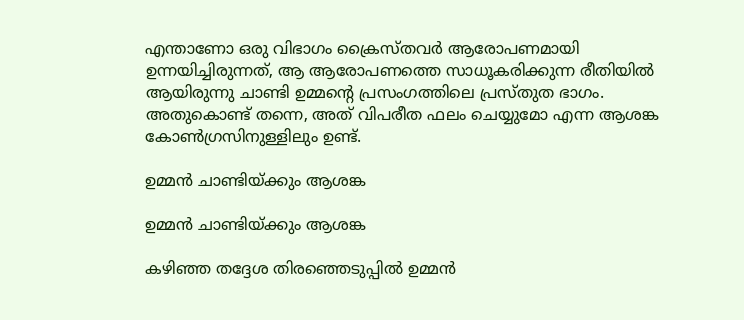എന്താണോ ഒരു വിഭാഗം ക്രൈസ്തവര്‍ ആരോപണമായി ഉന്നയിച്ചിരുന്നത്, ആ ആരോപണത്തെ സാധൂകരിക്കുന്ന രീതിയില്‍ ആയിരുന്നു ചാണ്ടി ഉമ്മന്റെ പ്രസംഗത്തിലെ പ്രസ്തുത ഭാഗം. അതുകൊണ്ട് തന്നെ, അത് വിപരീത ഫലം ചെയ്യുമോ എന്ന ആശങ്ക കോണ്‍ഗ്രസിനുള്ളിലും ഉണ്ട്.

ഉമ്മൻ ചാണ്ടിയ്ക്കും ആശങ്ക

ഉമ്മൻ ചാണ്ടിയ്ക്കും ആശങ്ക

കഴിഞ്ഞ തദ്ദേശ തിരഞ്ഞെടുപ്പിൽ ഉമ്മൻ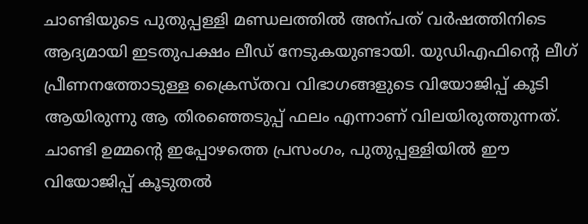ചാണ്ടിയുടെ പുതുപ്പള്ളി മണ്ഡലത്തിൽ അന്പത് വർഷത്തിനിടെ ആദ്യമായി ഇടതുപക്ഷം ലീഡ് നേടുകയുണ്ടായി. യുഡിഎഫിന്റെ ലീഗ് പ്രീണനത്തോടുള്ള ക്രൈസ്തവ വിഭാഗങ്ങളുടെ വിയോജിപ്പ് കൂടി ആയിരുന്നു ആ തിരഞ്ഞെടുപ്പ് ഫലം എന്നാണ് വിലയിരുത്തുന്നത്. ചാണ്ടി ഉമ്മന്റെ ഇപ്പോഴത്തെ പ്രസംഗം, പുതുപ്പള്ളിയിൽ ഈ വിയോജിപ്പ് കൂടുതൽ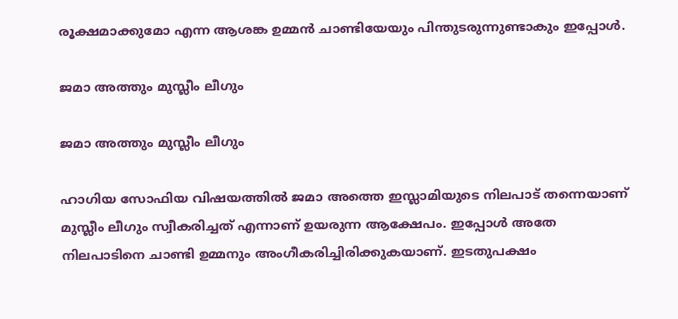രൂക്ഷമാക്കുമോ എന്ന ആശങ്ക ഉമ്മൻ ചാണ്ടിയേയും പിന്തുടരുന്നുണ്ടാകും ഇപ്പോൾ.

ജമാ അത്തും മുസ്ലീം ലീഗും

ജമാ അത്തും മുസ്ലീം ലീഗും

ഹാഗിയ സോഫിയ വിഷയത്തില്‍ ജമാ അത്തെ ഇസ്ലാമിയുടെ നിലപാട് തന്നെയാണ് മുസ്ലീം ലീഗും സ്വീകരിച്ചത് എന്നാണ് ഉയരുന്ന ആക്ഷേപം. ഇപ്പോള്‍ അതേ നിലപാടിനെ ചാണ്ടി ഉമ്മനും അംഗീകരിച്ചിരിക്കുകയാണ്. ഇടതുപക്ഷം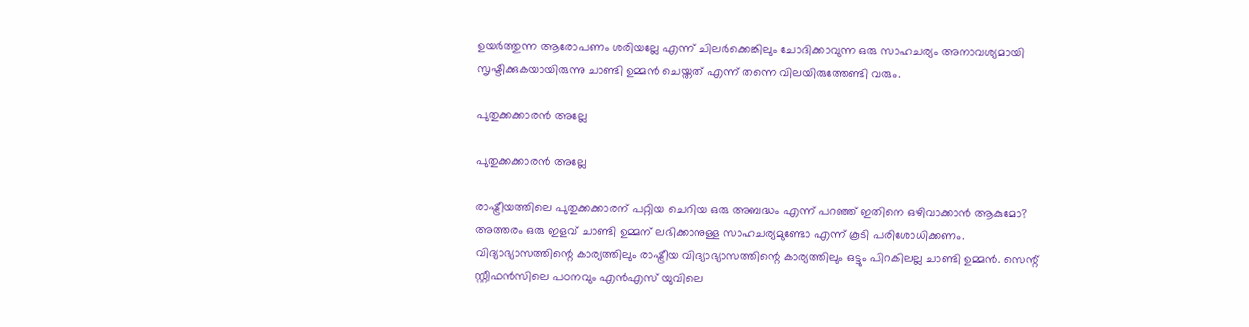ഉയര്‍ത്തുന്ന ആരോപണം ശരിയല്ലേ എന്ന് ചിലര്‍ക്കെങ്കിലും ചോദിക്കാവുന്ന ഒരു സാഹചര്യം അനാവശ്യമായി സൃഷ്ടിക്കുകയായിരുന്നു ചാണ്ടി ഉമ്മന്‍ ചെയ്തത് എന്ന് തന്നെ വിലയിരുത്തേണ്ടി വരും.

പുതുക്കക്കാരന്‍ അല്ലേ

പുതുക്കക്കാരന്‍ അല്ലേ

രാഷ്ട്രീയത്തിലെ പുതുക്കക്കാരന് പറ്റിയ ചെറിയ ഒരു അബദ്ധം എന്ന് പറഞ്ഞ് ഇതിനെ ഒഴിവാക്കാന്‍ ആകുമോ? അത്തരം ഒരു ഇളവ് ചാണ്ടി ഉമ്മന് ലഭിക്കാനുള്ള സാഹചര്യമുണ്ടോ എന്ന് കൂടി പരിശോധിക്കണം. വിദ്യാഭ്യാസത്തിന്റെ കാര്യത്തിലും രാഷ്ട്രീയ വിദ്യാഭ്യാസത്തിന്റെ കാര്യത്തിലും ഒട്ടും പിറകിലല്ല ചാണ്ടി ഉമ്മന്‍. സെന്റ് സ്റ്റീഫന്‍സിലെ പഠനവും എന്‍എസ് യുവിലെ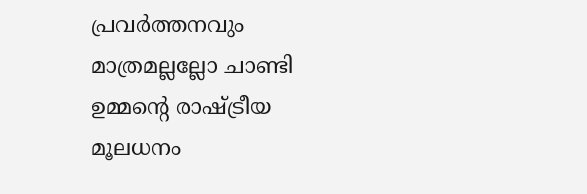പ്രവര്‍ത്തനവും മാത്രമല്ലല്ലോ ചാണ്ടി ഉമ്മന്റെ രാഷ്ട്രീയ മൂലധനം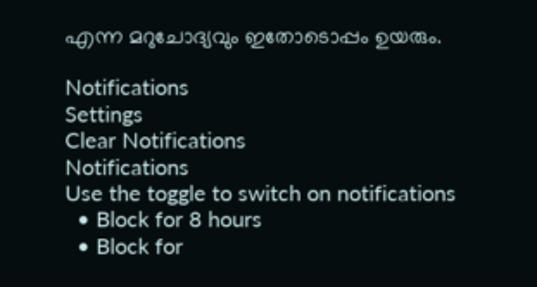എന്ന മറുചോദ്യവും ഇതോടൊപ്പം ഉയരും.

Notifications
Settings
Clear Notifications
Notifications
Use the toggle to switch on notifications
  • Block for 8 hours
  • Block for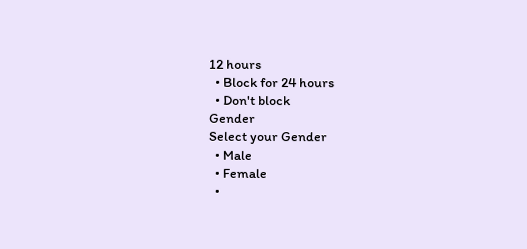12 hours
  • Block for 24 hours
  • Don't block
Gender
Select your Gender
  • Male
  • Female
  •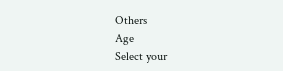Others
Age
Select your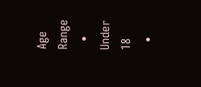Age Range
  • Under 18
  •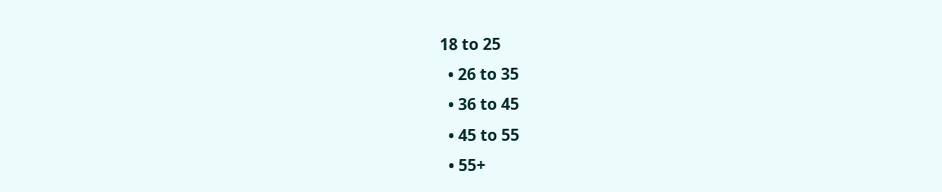18 to 25
  • 26 to 35
  • 36 to 45
  • 45 to 55
  • 55+